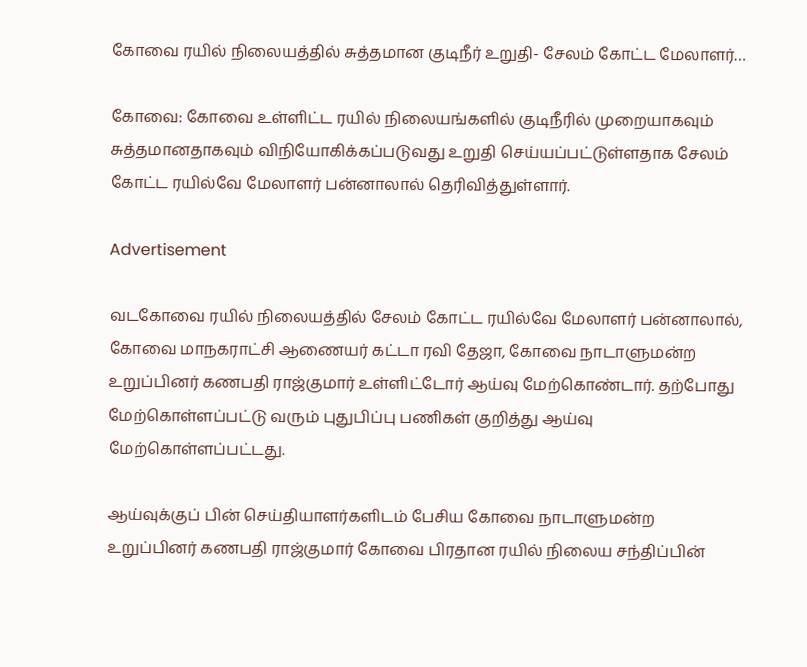கோவை ரயில் நிலையத்தில் சுத்தமான குடிநீர் உறுதி- சேலம் கோட்ட மேலாளர்…

கோவை: கோவை உள்ளிட்ட ரயில் நிலையங்களில் குடிநீரில் முறையாகவும் சுத்தமானதாகவும் விநியோகிக்கப்படுவது உறுதி செய்யப்பட்டுள்ளதாக சேலம் கோட்ட ரயில்வே மேலாளர் பன்னாலால் தெரிவித்துள்ளார்.

Advertisement

வடகோவை ரயில் நிலையத்தில் சேலம் கோட்ட ரயில்வே மேலாளர் பன்னாலால், கோவை மாநகராட்சி ஆணையர் கட்டா ரவி தேஜா, கோவை நாடாளுமன்ற உறுப்பினர் கணபதி ராஜ்குமார் உள்ளிட்டோர் ஆய்வு மேற்கொண்டார். தற்போது மேற்கொள்ளப்பட்டு வரும் புதுபிப்பு பணிகள் குறித்து ஆய்வு மேற்கொள்ளப்பட்டது.

ஆய்வுக்குப் பின் செய்தியாளர்களிடம் பேசிய கோவை நாடாளுமன்ற உறுப்பினர் கணபதி ராஜ்குமார் கோவை பிரதான ரயில் நிலைய சந்திப்பின்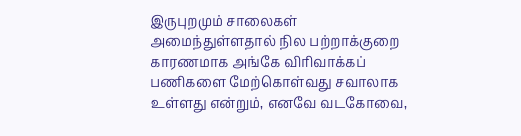இருபுறமும் சாலைகள் அமைந்துள்ளதால் நில பற்றாக்குறை காரணமாக அங்கே விரிவாக்கப் பணிகளை மேற்கொள்வது சவாலாக உள்ளது என்றும், எனவே வடகோவை,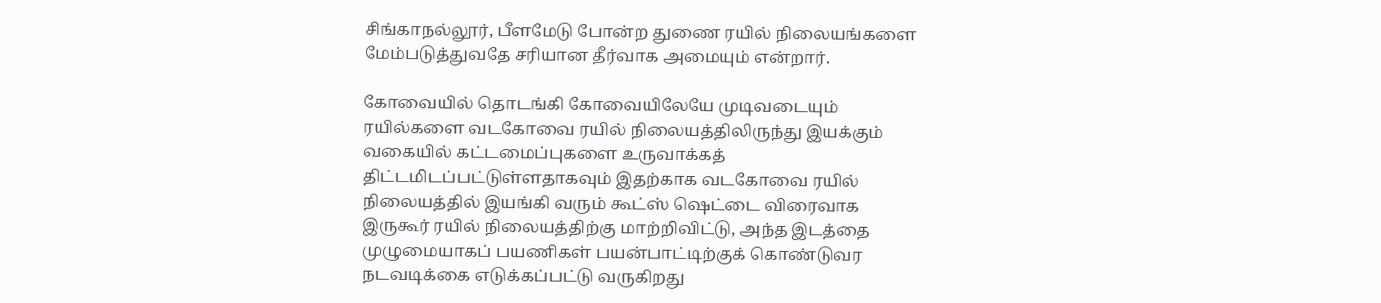சிங்காநல்லூர், பீளமேடு போன்ற துணை ரயில் நிலையங்களை மேம்படுத்துவதே சரியான தீர்வாக அமையும் என்றார்.

கோவையில் தொடங்கி கோவையிலேயே முடிவடையும் ரயில்களை வடகோவை ரயில் நிலையத்திலிருந்து இயக்கும் வகையில் கட்டமைப்புகளை உருவாக்கத் திட்டமிடப்பட்டுள்ளதாகவும் இதற்காக வடகோவை ரயில் நிலையத்தில் இயங்கி வரும் கூட்ஸ் ஷெட்டை விரைவாக இருகூர் ரயில் நிலையத்திற்கு மாற்றிவிட்டு, அந்த இடத்தை முழுமையாகப் பயணிகள் பயன்பாட்டிற்குக் கொண்டுவர நடவடிக்கை எடுக்கப்பட்டு வருகிறது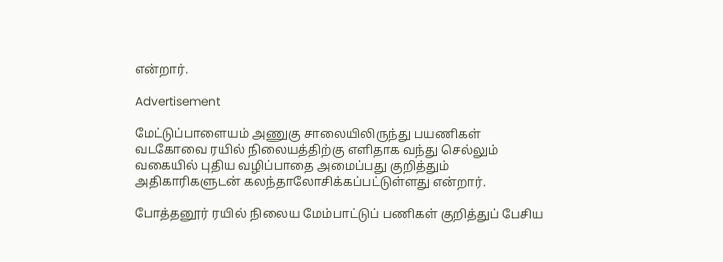என்றார்.

Advertisement

மேட்டுப்பாளையம் அணுகு சாலையிலிருந்து பயணிகள் வடகோவை ரயில் நிலையத்திற்கு எளிதாக வந்து செல்லும் வகையில் புதிய வழிப்பாதை அமைப்பது குறித்தும் அதிகாரிகளுடன் கலந்தாலோசிக்கப்பட்டுள்ளது என்றார்.

போத்தனூர் ரயில் நிலைய மேம்பாட்டுப் பணிகள் குறித்துப் பேசிய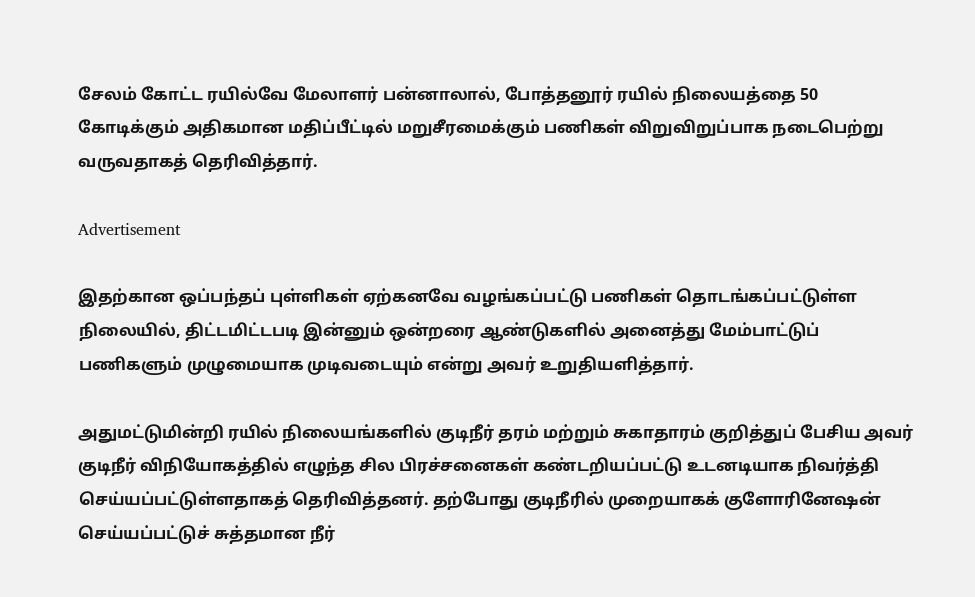சேலம் கோட்ட ரயில்வே மேலாளர் பன்னாலால், போத்தனூர் ரயில் நிலையத்தை 50 கோடிக்கும் அதிகமான மதிப்பீட்டில் மறுசீரமைக்கும் பணிகள் விறுவிறுப்பாக நடைபெற்று வருவதாகத் தெரிவித்தார்.

Advertisement

இதற்கான ஒப்பந்தப் புள்ளிகள் ஏற்கனவே வழங்கப்பட்டு பணிகள் தொடங்கப்பட்டுள்ள நிலையில், திட்டமிட்டபடி இன்னும் ஒன்றரை ஆண்டுகளில் அனைத்து மேம்பாட்டுப் பணிகளும் முழுமையாக முடிவடையும் என்று அவர் உறுதியளித்தார்.

அதுமட்டுமின்றி ரயில் நிலையங்களில் குடிநீர் தரம் மற்றும் சுகாதாரம் குறித்துப் பேசிய அவர் குடிநீர் விநியோகத்தில் எழுந்த சில பிரச்சனைகள் கண்டறியப்பட்டு உடனடியாக நிவர்த்தி செய்யப்பட்டுள்ளதாகத் தெரிவித்தனர். தற்போது குடிநீரில் முறையாகக் குளோரினேஷன் செய்யப்பட்டுச் சுத்தமான நீர்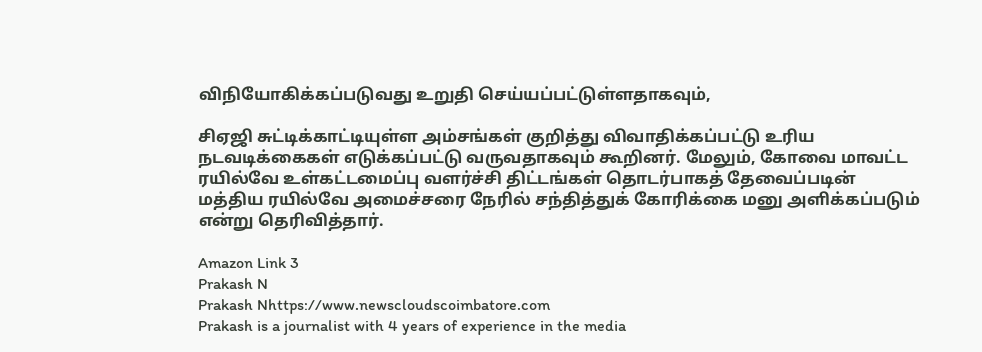விநியோகிக்கப்படுவது உறுதி செய்யப்பட்டுள்ளதாகவும்,

சிஏஜி சுட்டிக்காட்டியுள்ள அம்சங்கள் குறித்து விவாதிக்கப்பட்டு உரிய நடவடிக்கைகள் எடுக்கப்பட்டு வருவதாகவும் கூறினர். மேலும், கோவை மாவட்ட ரயில்வே உள்கட்டமைப்பு வளர்ச்சி திட்டங்கள் தொடர்பாகத் தேவைப்படின் மத்திய ரயில்வே அமைச்சரை நேரில் சந்தித்துக் கோரிக்கை மனு அளிக்கப்படும் என்று தெரிவித்தார்.

Amazon Link 3
Prakash N
Prakash Nhttps://www.newscloudscoimbatore.com
Prakash is a journalist with 4 years of experience in the media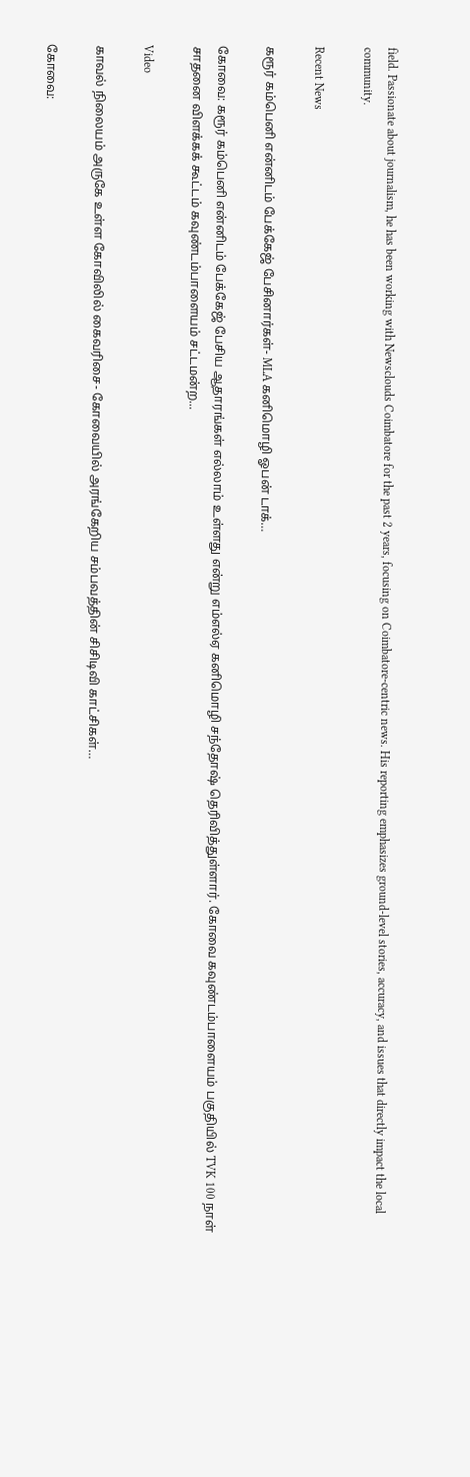field. Passionate about journalism, he has been working with Newsclouds Coimbatore for the past 2 years, focusing on Coimbatore-centric news. His reporting emphasizes ground-level stories, accuracy, and issues that directly impact the local community.

Recent News

கரூர் கம்பெனி என்னிடம் பேக்கேஜ் பேசினார்கள்- MLA கனிமொழி ஓபன் டாக்…

கோவை: கரூர் கம்பெனி என்னிடம் பேக்கேஜ் பேசிய ஆதாரங்கள் எல்லாம் உள்ளது என்று எம்எல்ஏ கனிமொழி சந்தோஷ் தெரிவித்துள்ளார். கோவை கவுண்டம்பாளையம் பகுதியில் TVK 100 நாள் சாதனை விளக்கக் கூட்டம் கவுண்டம்பாளையம் சட்டமன்ற...

Video

காவல் நிலையம் அருகே உள்ள கோவிலில் கைவரிசை- கோவையில் அரங்கேறிய சம்பவத்தின் சிசிடிவி காட்சிகள்…

கோவை: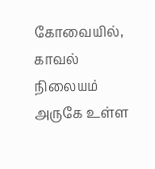கோவையில், காவல் நிலையம் அருகே உள்ள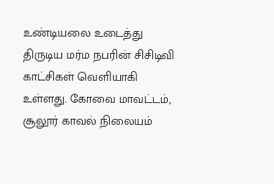உண்டியலை உடைத்து திருடிய மர்ம நபரின் சிசிடிவி காட்சிகள் வெளியாகி உள்ளது. கோவை மாவட்டம், சூலூர் காவல் நிலையம்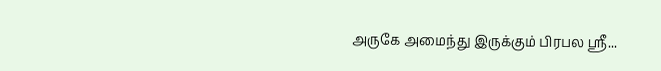அருகே அமைந்து இருக்கும் பிரபல ஸ்ரீ...